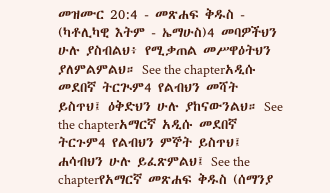መዝሙር 20:4 - መጽሐፍ ቅዱስ - (ካቶሊካዊ እትም - ኤማሁስ)4 መባዎችህን ሁሉ ያስብልህ፥ የሚቃጠል መሥዋዕትህን ያለምልምልህ። See the chapterአዲሱ መደበኛ ትርጒም4 የልብህን መሻት ይስጥህ፤ ዕቅድህን ሁሉ ያከናውንልህ። See the chapterአማርኛ አዲሱ መደበኛ ትርጉም4 የልብህን ምኞት ይስጥህ፤ ሐሳብህን ሁሉ ይፈጽምልህ፤ See the chapterየአማርኛ መጽሐፍ ቅዱስ (ሰማንያ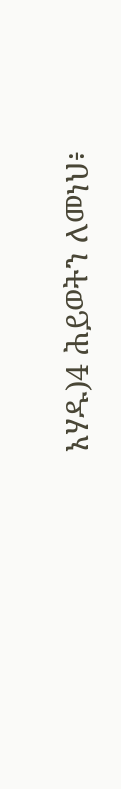አሃዱ)4 ሕይወትን ለመነህ፥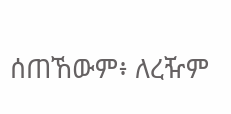ሰጠኸውም፥ ለረዥም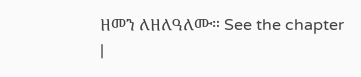ዘመን ለዘለዓለሙ። See the chapter |